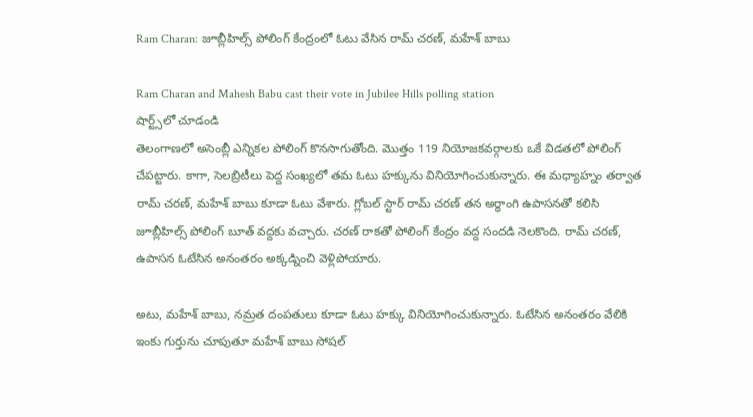Ram Charan: జూబ్లీహిల్స్ పోలింగ్ కేంద్రంలో ఓటు వేసిన రామ్ చరణ్, మహేశ్ బాబు

Ram Charan and Mahesh Babu cast their vote in Jubilee Hills polling station
షార్ట్స్‌లో చూడండి
తెలంగాణలో అసెంబ్లీ ఎన్నికల పోలింగ్ కొనసాగుతోంది. మొత్తం 119 నియోజకవర్గాలకు ఒకే విడతలో పోలింగ్ చేపట్టారు. కాగా, సెలబ్రిటీలు పెద్ద సంఖ్యలో తమ ఓటు హక్కును వినియోగించుకున్నారు. ఈ మధ్యాహ్నం తర్వాత రామ్ చరణ్, మహేశ్ బాబు కూడా ఓటు వేశారు. గ్లోబల్ స్టార్ రామ్ చరణ్ తన అర్ధాంగి ఉపాసనతో కలిసి జూబ్లీహిల్స్ పోలింగ్ బూత్ వద్దకు వచ్చారు. చరణ్ రాకతో పోలింగ్ కేంద్రం వద్ద సందడి నెలకొంది. రామ్ చరణ్, ఉపాసన ఓటేసిన అనంతరం అక్కడ్నించి వెళ్లిపోయారు.

అటు, మహేశ్ బాబు, నమ్రత దంపతులు కూడా ఓటు హక్కు వినియోగించుకున్నారు. ఓటేసిన అనంతరం వేలికి ఇంకు గుర్తును చూపుతూ మహేశ్ బాబు సోషల్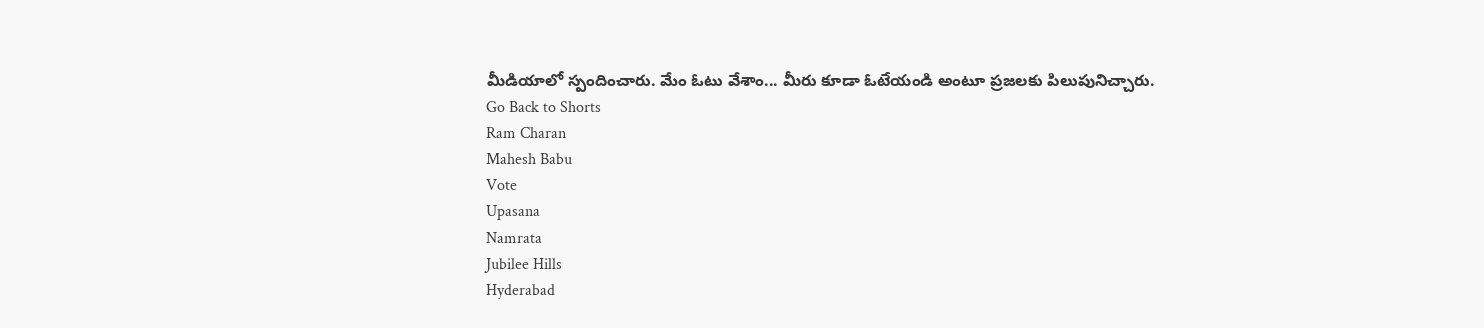మీడియాలో స్పందించారు. మేం ఓటు వేశాం... మీరు కూడా ఓటేయండి అంటూ ప్రజలకు పిలుపునిచ్చారు.
Go Back to Shorts
Ram Charan
Mahesh Babu
Vote
Upasana
Namrata
Jubilee Hills
Hyderabad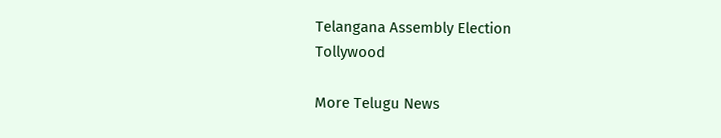Telangana Assembly Election
Tollywood

More Telugu News